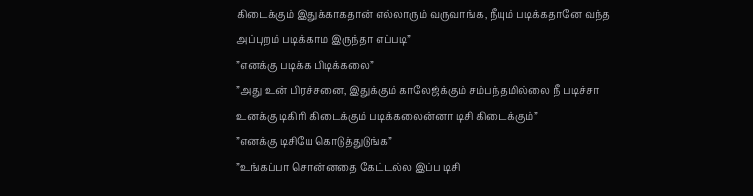கிடைக்கும் இதுக்காகதான் எல்லாரும் வருவாங்க, நீயும் படிக்கதானே வந்த அப்புறம் படிக்காம இருந்தா எப்படி”
”எனக்கு படிக்க பிடிக்கலை”
”அது உன் பிரச்சனை, இதுக்கும் காலேஜ்க்கும் சம்பந்தமில்லை நீ படிச்சா உனக்கு டிகிரி கிடைக்கும் படிக்கலைன்னா டிசி கிடைக்கும்”
”எனக்கு டிசியே கொடுத்துடுங்க”
”உங்கப்பா சொன்னதை கேட்டல்ல இப்ப டிசி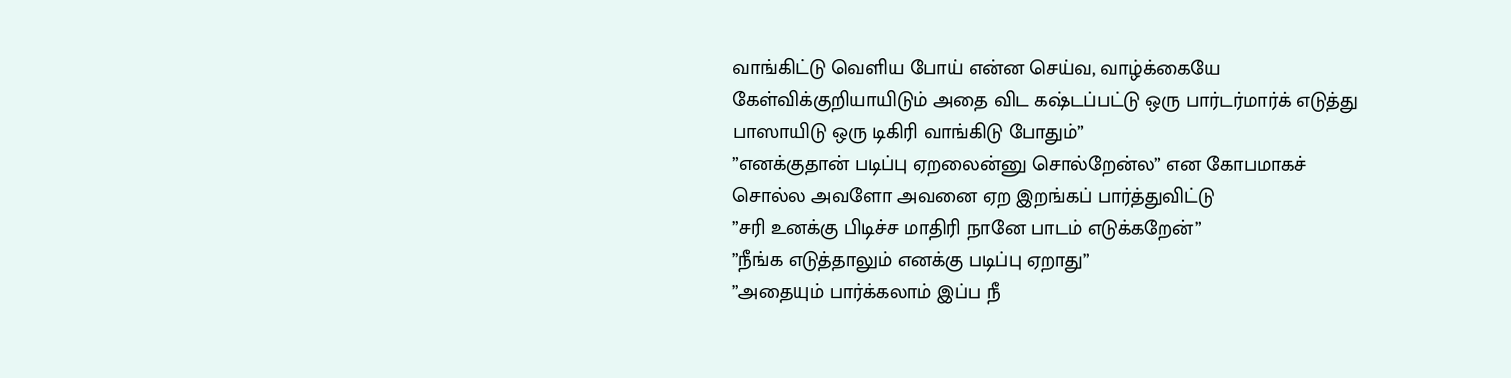வாங்கிட்டு வெளிய போய் என்ன செய்வ, வாழ்க்கையே கேள்விக்குறியாயிடும் அதை விட கஷ்டப்பட்டு ஒரு பார்டர்மார்க் எடுத்து பாஸாயிடு ஒரு டிகிரி வாங்கிடு போதும்”
”எனக்குதான் படிப்பு ஏறலைன்னு சொல்றேன்ல” என கோபமாகச் சொல்ல அவளோ அவனை ஏற இறங்கப் பார்த்துவிட்டு
”சரி உனக்கு பிடிச்ச மாதிரி நானே பாடம் எடுக்கறேன்”
”நீங்க எடுத்தாலும் எனக்கு படிப்பு ஏறாது”
”அதையும் பார்க்கலாம் இப்ப நீ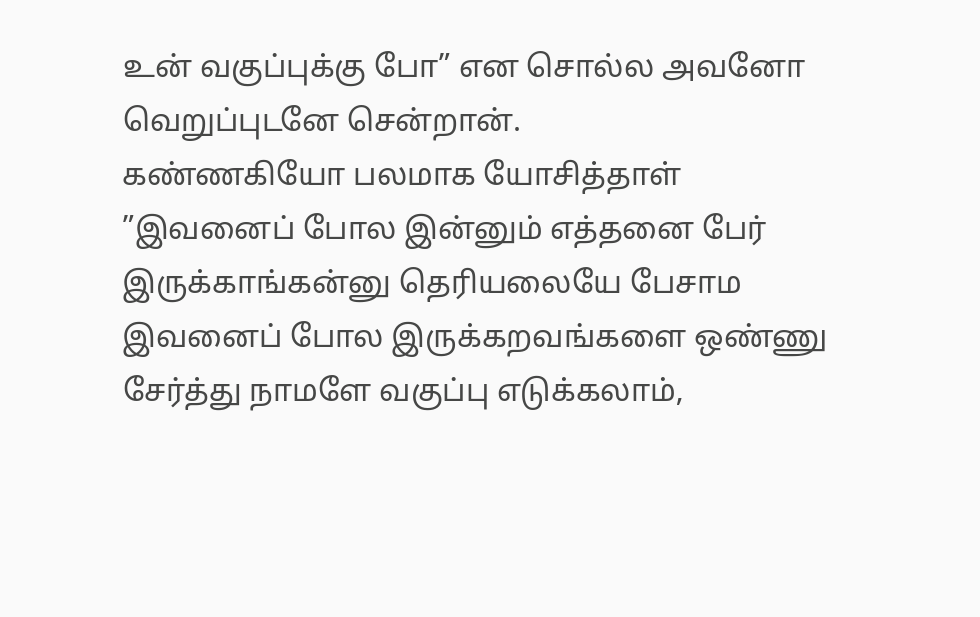உன் வகுப்புக்கு போ” என சொல்ல அவனோ வெறுப்புடனே சென்றான்.
கண்ணகியோ பலமாக யோசித்தாள்
”இவனைப் போல இன்னும் எத்தனை பேர் இருக்காங்கன்னு தெரியலையே பேசாம இவனைப் போல இருக்கறவங்களை ஒண்ணு சேர்த்து நாமளே வகுப்பு எடுக்கலாம்,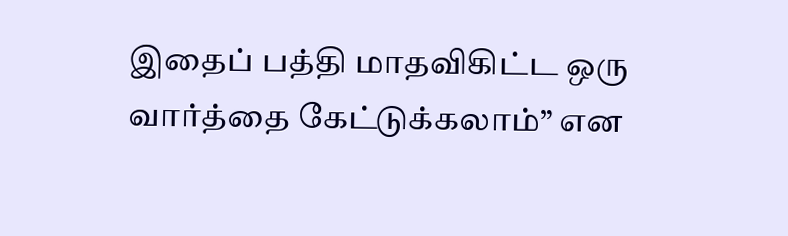இதைப் பத்தி மாதவிகிட்ட ஒரு வார்த்தை கேட்டுக்கலாம்” என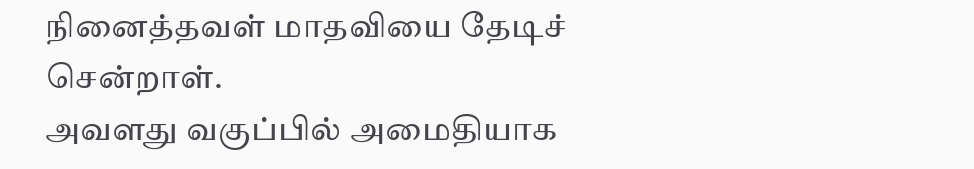நினைத்தவள் மாதவியை தேடிச் சென்றாள்.
அவளது வகுப்பில் அமைதியாக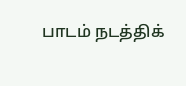பாடம் நடத்திக்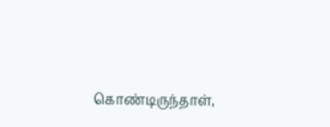கொண்டிருந்தாள்,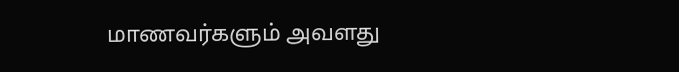மாணவர்களும் அவளது